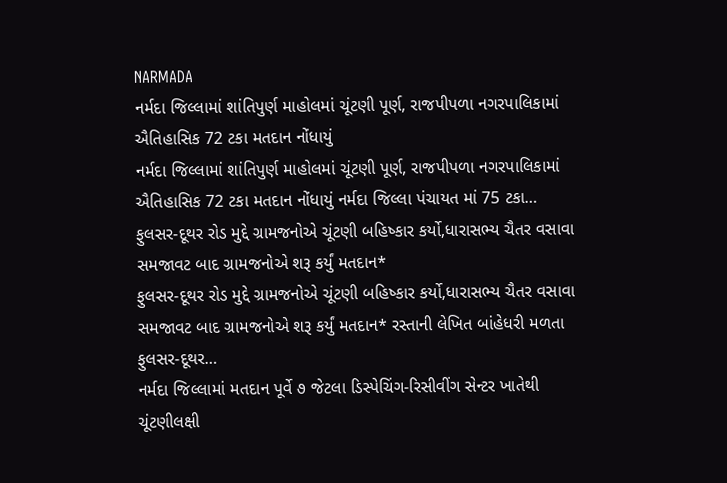NARMADA
નર્મદા જિલ્લામાં શાંતિપુર્ણ માહોલમાં ચૂંટણી પૂર્ણ, રાજપીપળા નગરપાલિકામાં ઐતિહાસિક 72 ટકા મતદાન નોંધાયું
નર્મદા જિલ્લામાં શાંતિપુર્ણ માહોલમાં ચૂંટણી પૂર્ણ, રાજપીપળા નગરપાલિકામાં ઐતિહાસિક 72 ટકા મતદાન નોંધાયું નર્મદા જિલ્લા પંચાયત માં 75 ટકા…
ફુલસર-દૂથર રોડ મુદ્દે ગ્રામજનોએ ચૂંટણી બહિષ્કાર કર્યો,ધારાસભ્ય ચૈતર વસાવા સમજાવટ બાદ ગ્રામજનોએ શરૂ કર્યું મતદાન*
ફુલસર-દૂથર રોડ મુદ્દે ગ્રામજનોએ ચૂંટણી બહિષ્કાર કર્યો,ધારાસભ્ય ચૈતર વસાવા સમજાવટ બાદ ગ્રામજનોએ શરૂ કર્યું મતદાન* રસ્તાની લેખિત બાંહેધરી મળતા ફુલસર-દૂથર…
નર્મદા જિલ્લામાં મતદાન પૂર્વે ૭ જેટલા ડિસ્પેચિંગ-રિસીવીંગ સેન્ટર ખાતેથી ચૂંટણીલક્ષી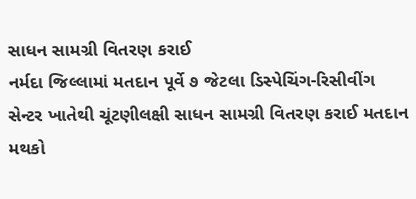સાધન સામગ્રી વિતરણ કરાઈ
નર્મદા જિલ્લામાં મતદાન પૂર્વે ૭ જેટલા ડિસ્પેચિંગ-રિસીવીંગ સેન્ટર ખાતેથી ચૂંટણીલક્ષી સાધન સામગ્રી વિતરણ કરાઈ મતદાન મથકો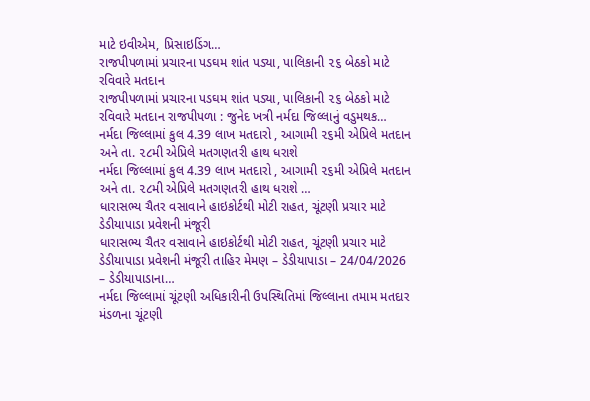માટે ઇવીએમ, પ્રિસાઇડિંગ…
રાજપીપળામાં પ્રચારના પડઘમ શાંત પડ્યા, પાલિકાની ૨૬ બેઠકો માટે રવિવારે મતદાન
રાજપીપળામાં પ્રચારના પડઘમ શાંત પડ્યા, પાલિકાની ૨૬ બેઠકો માટે રવિવારે મતદાન રાજપીપળા : જુનેદ ખત્રી નર્મદા જિલ્લાનું વડુમથક…
નર્મદા જિલ્લામાં કુલ 4.39 લાખ મતદારો , આગામી ૨૬મી એપ્રિલે મતદાન અને તા. ૨૮મી એપ્રિલે મતગણતરી હાથ ધરાશે
નર્મદા જિલ્લામાં કુલ 4.39 લાખ મતદારો , આગામી ૨૬મી એપ્રિલે મતદાન અને તા. ૨૮મી એપ્રિલે મતગણતરી હાથ ધરાશે …
ધારાસભ્ય ચૈતર વસાવાને હાઇકોર્ટથી મોટી રાહત, ચૂંટણી પ્રચાર માટે ડેડીયાપાડા પ્રવેશની મંજૂરી
ધારાસભ્ય ચૈતર વસાવાને હાઇકોર્ટથી મોટી રાહત, ચૂંટણી પ્રચાર માટે ડેડીયાપાડા પ્રવેશની મંજૂરી તાહિર મેમણ – ડેડીયાપાડા – 24/04/2026 – ડેડીયાપાડાના…
નર્મદા જિલ્લામાં ચૂંટણી અધિકારીની ઉપસ્થિતિમાં જિલ્લાના તમામ મતદાર મંડળના ચૂંટણી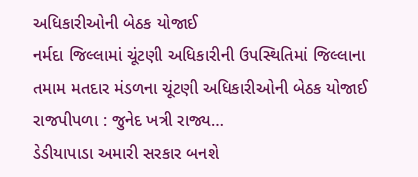અધિકારીઓની બેઠક યોજાઈ
નર્મદા જિલ્લામાં ચૂંટણી અધિકારીની ઉપસ્થિતિમાં જિલ્લાના તમામ મતદાર મંડળના ચૂંટણી અધિકારીઓની બેઠક યોજાઈ રાજપીપળા : જુનેદ ખત્રી રાજ્ય…
ડેડીયાપાડા અમારી સરકાર બનશે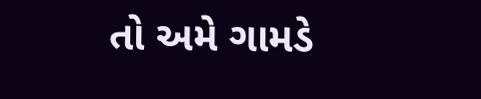તો અમે ગામડે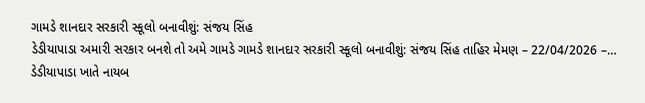ગામડે શાનદાર સરકારી સ્કૂલો બનાવીશું: સંજય સિંહ
ડેડીયાપાડા અમારી સરકાર બનશે તો અમે ગામડે ગામડે શાનદાર સરકારી સ્કૂલો બનાવીશું: સંજય સિંહ તાહિર મેમણ – 22/04/2026 –…
ડેડીયાપાડા ખાતે નાયબ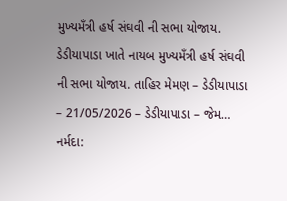મુખ્યમઁત્રી હર્ષ સંઘવી ની સભા યોજાય.
ડેડીયાપાડા ખાતે નાયબ મુખ્યમઁત્રી હર્ષ સંઘવી ની સભા યોજાય. તાહિર મેમણ – ડેડીયાપાડા – 21/05/2026 – ડેડીયાપાડા – જેમ…
નર્મદા: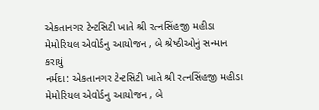એકતાનગર ટેન્ટસિટી ખાતે શ્રી રત્નસિંહજી મહીડા મેમોરિયલ એવોર્ડનુ આયોજન , બે શ્રેષ્ઠીઓનું સન્માન કરાયું
નર્મદા: એકતાનગર ટેન્ટસિટી ખાતે શ્રી રત્નસિંહજી મહીડા મેમોરિયલ એવોર્ડનુ આયોજન , બે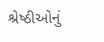શ્રેષ્ઠીઓનું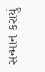સન્માન કરાયું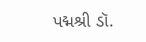પદ્મશ્રી ડૉ.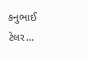કનુભાઈ ટેલર…